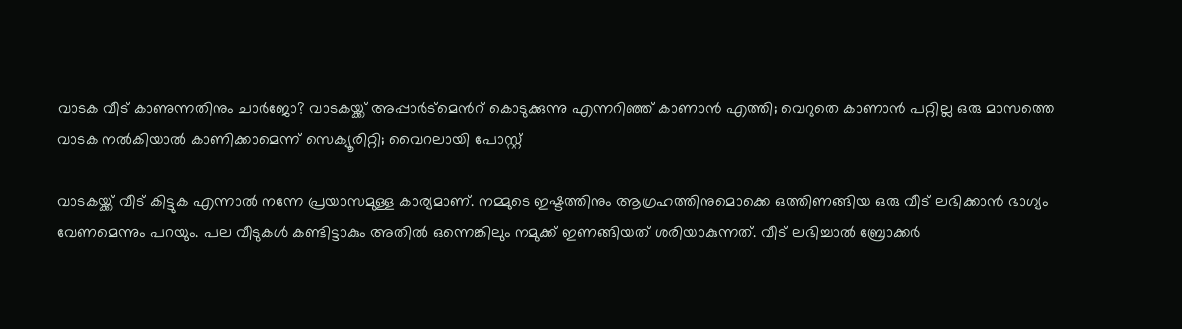വാടക വീട് കാണുന്നതിനും ചാർജോ? വാടകയ്ക്ക് അപ്പാർട്മെന്‍റ് കൊടുക്കുന്നു എന്നറിഞ്ഞ് കാണാൻ എത്തി; വെറുതെ കാണാൻ പറ്റില്ല ഒരു മാസത്തെ വാടക നൽകിയാൽ കാണിക്കാമെന്ന് സെക്യൂരിറ്റി; വൈറലായി പോസ്റ്റ്

വാടകയ്ക്ക് വീട് കിട്ടുക എന്നാൽ നന്നേ പ്രയാസമുള്ള കാര്യമാണ്. നമ്മുടെ ഇഷ്ടത്തിനും ആഗ്രഹത്തിനുമൊക്കെ ഒത്തിണങ്ങിയ ഒരു വീട് ലഭിക്കാൻ ഭാഗ്യം വേണമെന്നും പറയും. പല വീടുകൾ കണ്ടിട്ടാകും അതിൽ ഒന്നെങ്കിലും നമുക്ക് ഇണങ്ങിയത് ശരിയാകുന്നത്. വീട് ലഭിച്ചാൽ ബ്രോക്കർ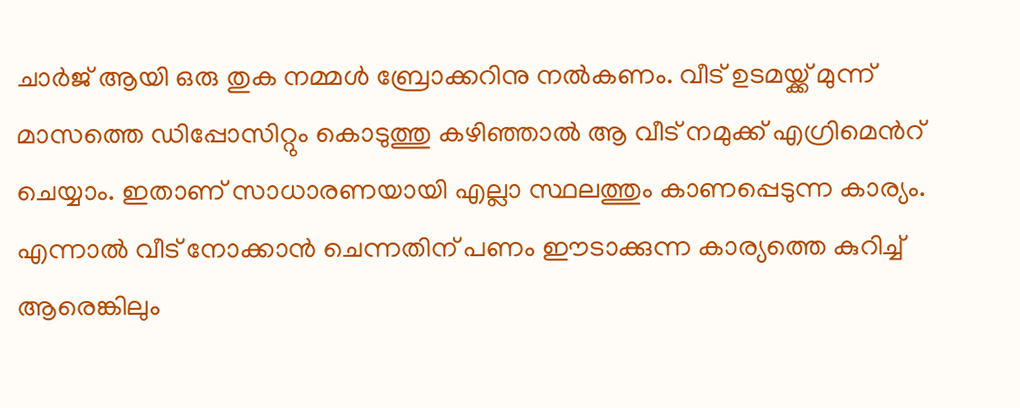ചാർജ് ആയി ഒരു തുക നമ്മൾ ബ്രോക്കറിനു നൽകണം. വീട് ഉടമയ്ക്ക് മുന്ന് മാസത്തെ ഡിപ്പോസിറ്റും കൊടുത്തു കഴിഞ്ഞാൽ ആ വീട് നമുക്ക് എഗ്രിമെന്‍റ് ചെയ്യാം. ഇതാണ് സാധാരണയായി എല്ലാ സ്ഥലത്തും കാണപ്പെടുന്ന കാര്യം. എന്നാൽ വീട് നോക്കാൻ ചെന്നതിന് പണം ഈടാക്കുന്ന കാര്യത്തെ കുറിച്ച് ആരെങ്കിലും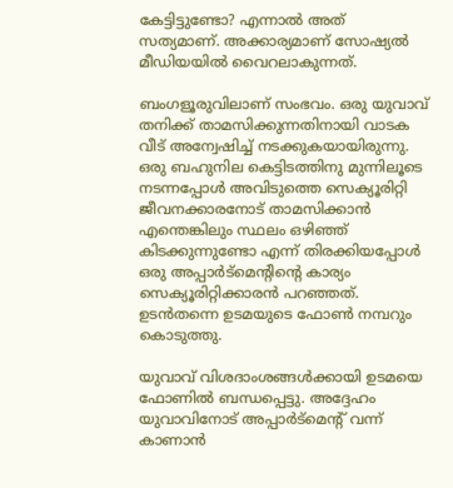കേട്ടിട്ടുണ്ടോ? എന്നാൽ അത് സത്യമാണ്. അക്കാര്യമാണ് സോഷ്യൽ മീഡിയയിൽ വൈറലാകുന്നത്.

ബംഗളൂരുവിലാണ് സംഭവം. ഒരു യുവാവ് തനിക്ക് താമസിക്കുന്നതിനായി വാടക വീട് അന്വേഷിച്ച് നടക്കുകയായിരുന്നു. ഒരു ബഹുനില കെട്ടിടത്തിനു മുന്നിലൂടെ നടന്നപ്പോൾ അവിടുത്തെ സെക്യൂരിറ്റി ജീവനക്കാരനോട് താമസിക്കാൻ എന്തെങ്കിലും സ്ഥലം ഒഴിഞ്ഞ് കിടക്കുന്നുണ്ടോ എന്ന് തിരക്കിയപ്പോൾ ഒരു അപ്പാർട്മെന്‍റിന്‍റെ കാര്യം സെക്യൂരിറ്റിക്കാരൻ പറഞ്ഞത്. ഉടൻതന്നെ ഉടമയുടെ ഫോൺ നമ്പറും കൊടുത്തു.

യുവാവ് വിശദാംശങ്ങൾക്കായി ഉടമയെ ഫോണിൽ ബന്ധപ്പെട്ടു. അദ്ദേഹം യുവാവിനോട് അപ്പാർട്മെന്‍റ് വന്ന് കാണാൻ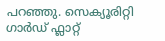പറഞ്ഞു. സെക്യൂരിറ്റി ഗാർഡ് ഫ്ലാറ്റ്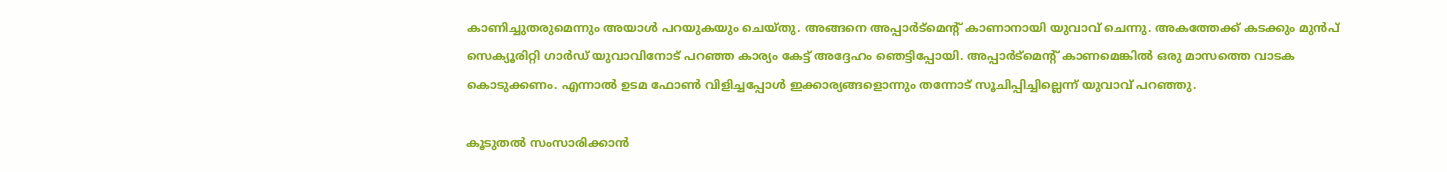കാണിച്ചുതരുമെന്നും അയാൾ പറയുകയും ചെയ്തു. അങ്ങനെ അപ്പാർട്മെന്‍റ് കാണാനായി യുവാവ് ചെന്നു. അകത്തേക്ക് കടക്കും മുൻപ് സെക്യൂരിറ്റി ഗാർഡ് യുവാവിനോട് പറഞ്ഞ കാര്യം കേട്ട് അദ്ദേഹം ഞെട്ടിപ്പോയി. അപ്പാർട്മെന്‍റ് കാണമെങ്കിൽ ഒരു മാസത്തെ വാടക കൊടുക്കണം. എന്നാൽ ഉടമ ഫോൺ വിളിച്ചപ്പോൾ ഇക്കാര്യങ്ങളൊന്നും തന്നോട് സൂചിപ്പിച്ചില്ലെന്ന് യുവാവ് പറഞ്ഞു.

കൂടുതൽ സംസാരിക്കാൻ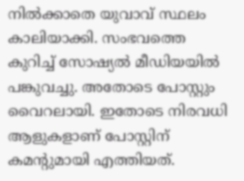നിൽക്കാതെ യുവാവ് സ്ഥലം കാലിയാക്കി. സംഭവത്തെ കുറിച്ച് സോഷ്യൽ മീഡിയയിൽ പങ്കുവച്ചു. അതോടെ പോസ്റ്റും വൈറലായി. ഇതോടെ നിരവധി ആളുകളാണ് പോസ്റ്റിന് കമന്‍റുമായി എത്തിയത്.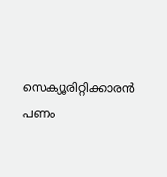സെക്യൂരിറ്റിക്കാരൻ പണം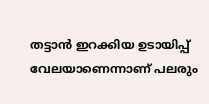തട്ടാൻ ഇറക്കിയ ഉടായിപ്പ് വേലയാണെന്നാണ് പലരും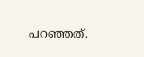പറഞ്ഞത്.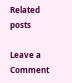Related posts

Leave a Comment